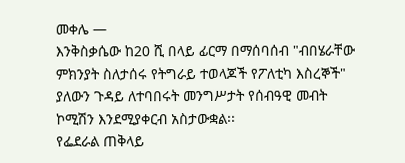መቀሌ —
እንቅስቃሴው ከ20 ሺ በላይ ፊርማ በማሰባሰብ "ብበሄራቸው ምክንያት ስለታሰሩ የትግራይ ተወላጆች የፖለቲካ እስረኞች" ያለውን ጉዳይ ለተባበሩት መንግሥታት የሰብዓዊ መብት ኮሚሽን እንደሚያቀርብ አስታውቋል፡፡
የፌደራል ጠቅላይ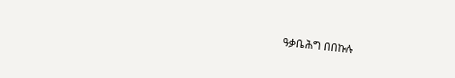ዓቃቤሕግ በበኩሉ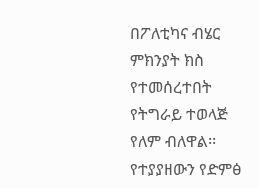በፖለቲካና ብሄር ምክንያት ክስ የተመሰረተበት የትግራይ ተወላጅ የለም ብለዋል፡፡
የተያያዘውን የድምፅ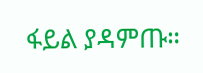ፋይል ያዳምጡ።